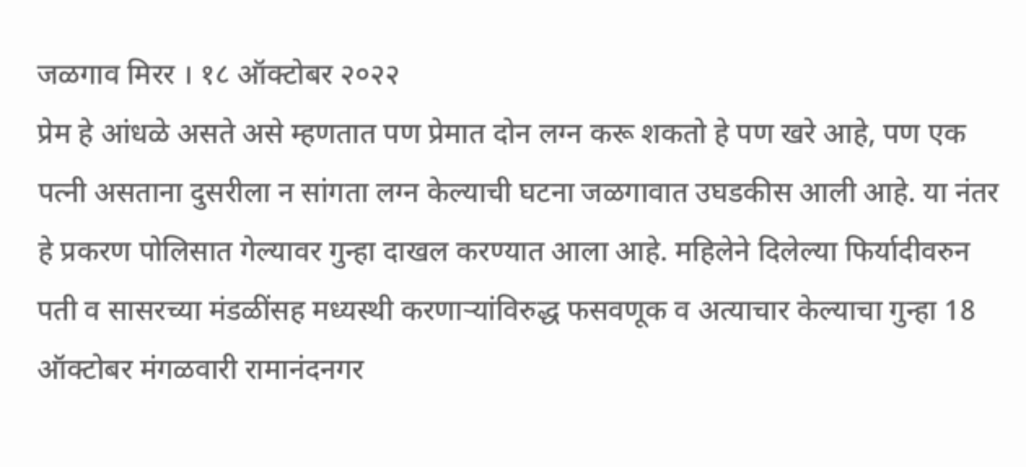जळगाव मिरर । १८ ऑक्टोबर २०२२
प्रेम हे आंधळे असते असे म्हणतात पण प्रेमात दोन लग्न करू शकतो हे पण खरे आहे, पण एक पत्नी असताना दुसरीला न सांगता लग्न केल्याची घटना जळगावात उघडकीस आली आहे. या नंतर हे प्रकरण पोलिसात गेल्यावर गुन्हा दाखल करण्यात आला आहे. महिलेने दिलेल्या फिर्यादीवरुन पती व सासरच्या मंडळींसह मध्यस्थी करणाऱ्यांविरुद्ध फसवणूक व अत्याचार केल्याचा गुन्हा 18 ऑक्टोबर मंगळवारी रामानंदनगर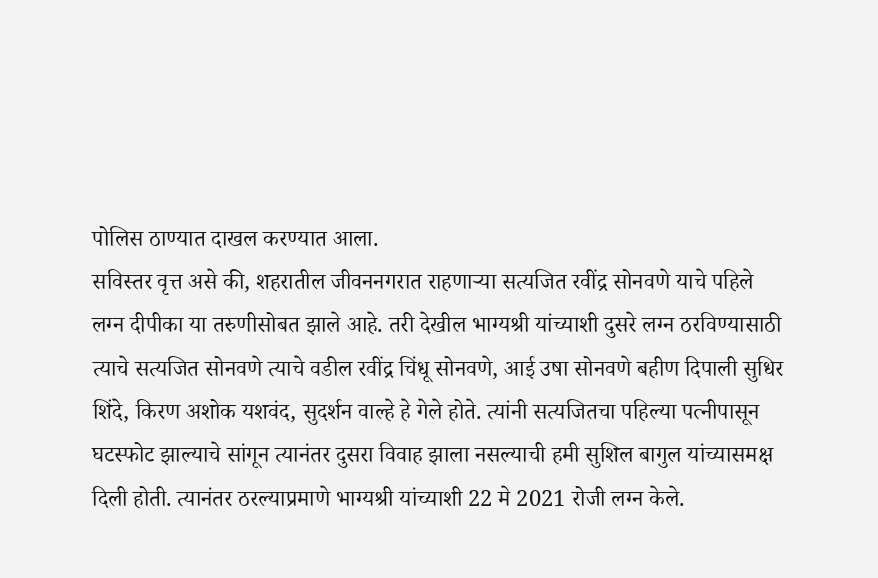पोलिस ठाण्यात दाखल करण्यात आला.
सविस्तर वृत्त असे की, शहरातील जीवननगरात राहणाऱ्या सत्यजित रवींद्र सोनवणे याचे पहिले लग्न दीपीका या तरुणीसोबत झाले आहे. तरी देखील भाग्यश्री यांच्याशी दुसरे लग्न ठरविण्यासाठी त्याचे सत्यजित सोनवणे त्याचे वडील रवींद्र चिंधू सोनवणे, आई उषा सोनवणे बहीण दिपाली सुधिर शिंदे, किरण अशोक यशवंद, सुदर्शन वाल्हे हे गेले होते. त्यांनी सत्यजितचा पहिल्या पत्नीपासून घटस्फोट झाल्याचे सांगून त्यानंतर दुसरा विवाह झाला नसल्याची हमी सुशिल बागुल यांच्यासमक्ष दिली होती. त्यानंतर ठरल्याप्रमाणे भाग्यश्री यांच्याशी 22 मे 2021 रोजी लग्न केले.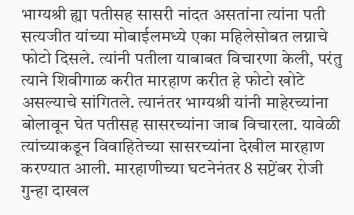भाग्यश्री ह्या पतीसह सासरी नांदत असतांना त्यांना पती सत्यजीत यांच्या मोबाईलमध्ये एका महिलेसोबत लग्नाचे फोटो दिसले. त्यांनी पतीला याबाबत विचारणा केली, परंतु त्याने शिवीगाळ करीत मारहाण करीत हे फोटो खोटे असल्याचे सांगितले. त्यानंतर भाग्यश्री यांनी माहेरच्यांना बोलावून घेत पतीसह सासरच्यांना जाब विचारला. यावेळी त्यांच्याकडून विवाहितेच्या सासरच्यांना देखील मारहाण करण्यात आली. मारहाणीच्या घटनेनंतर 8 सप्टेंबर रोजी गुन्हा दाखल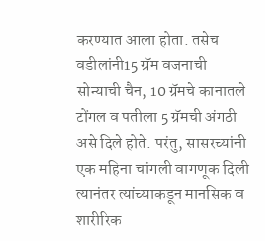करण्यात आला होता. तसेच वडीलांनी15 ग्रॅम वजनाची सोन्याची चैन, 10 ग्रॅमचे कानातले टोंगल व पतीला 5 ग्रॅमची अंगठी असे दिले होते. परंतु, सासरच्यांनी एक महिना चांगली वागणूक दिली त्यानंतर त्यांच्याकडून मानसिक व शारीरिक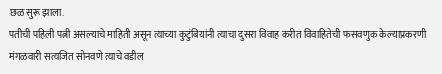छळ सुरू झाला.
पतीची पहिली पत्नी असल्याचे माहिती असून त्याच्या कुटुंबियांनी त्याचा दुसरा विवाह करीत विवाहितेची फसवणुक केल्याप्रकरणी मंगळवारी सत्यजित सोनवणे त्याचे वडील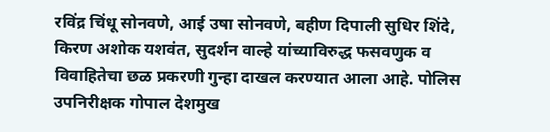रविंद्र चिंधू सोनवणे, आई उषा सोनवणे, बहीण दिपाली सुधिर शिंदे, किरण अशोक यशवंत, सुदर्शन वाल्हे यांच्याविरुद्ध फसवणुक व विवाहितेचा छळ प्रकरणी गुन्हा दाखल करण्यात आला आहे. पोलिस उपनिरीक्षक गोपाल देशमुख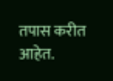तपास करीत आहेत.